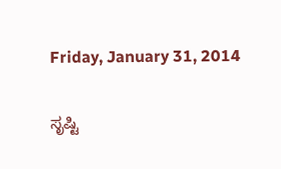Friday, January 31, 2014

ಸೃಷ್ಟಿ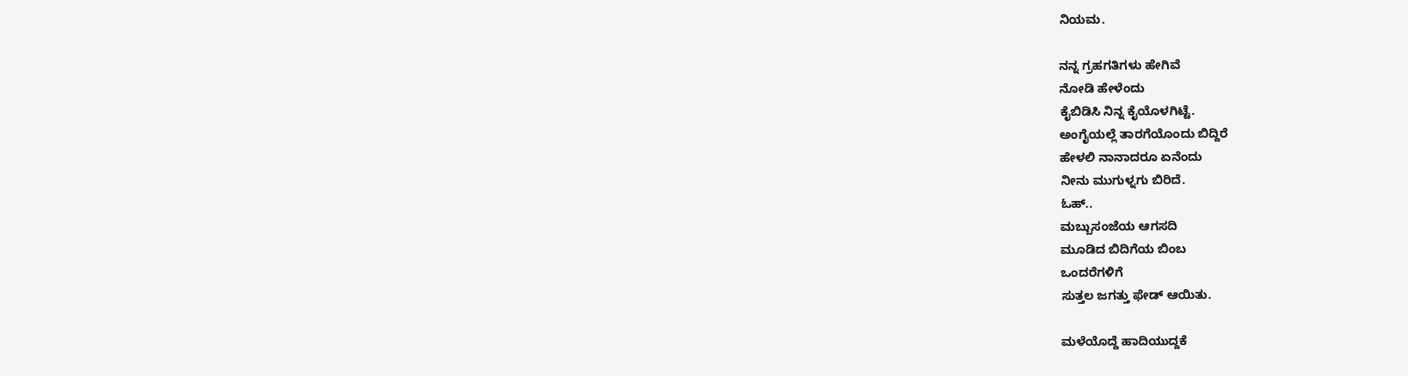ನಿಯಮ.

ನನ್ನ ಗ್ರಹಗತಿಗಳು ಹೇಗಿವೆ
ನೋಡಿ ಹೇಳೆಂದು
ಕೈಬಿಡಿಸಿ ನಿನ್ನ ಕೈಯೊಳಗಿಟ್ಟೆ.
ಅಂಗೈಯಲ್ಲೆ ತಾರಗೆಯೊಂದು ಬಿದ್ದಿರೆ
ಹೇಳಲಿ ನಾನಾದರೂ ಏನೆಂದು
ನೀನು ಮುಗುಳ್ನಗು ಬಿರಿದೆ.
ಓಹ್..
ಮಬ್ಬುಸಂಜೆಯ ಆಗಸದಿ
ಮೂಡಿದ ಬಿದಿಗೆಯ ಬಿಂಬ
ಒಂದರೆಗಳಿಗೆ
ಸುತ್ತಲ ಜಗತ್ತು ಫೇಡ್ ಆಯಿತು.

ಮಳೆಯೊದ್ದೆ ಹಾದಿಯುದ್ದಕೆ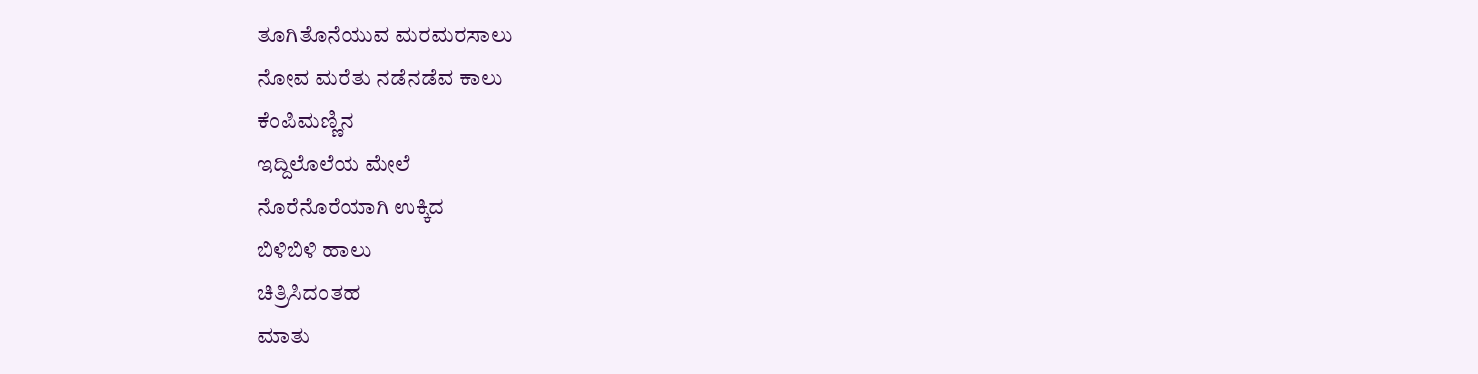ತೂಗಿತೊನೆಯುವ ಮರಮರಸಾಲು
ನೋವ ಮರೆತು ನಡೆನಡೆವ ಕಾಲು
ಕೆಂಪಿಮಣ್ಣಿನ
ಇದ್ದಿಲೊಲೆಯ ಮೇಲೆ
ನೊರೆನೊರೆಯಾಗಿ ಉಕ್ಕಿದ
ಬಿಳಿಬಿಳಿ ಹಾಲು
ಚಿತ್ರಿಸಿದಂತಹ
ಮಾತು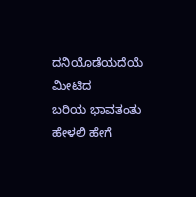ದನಿಯೊಡೆಯದೆಯೆ ಮೀಟಿದ
ಬರಿಯ ಭಾವತಂತು
ಹೇಳಲಿ ಹೇಗೆ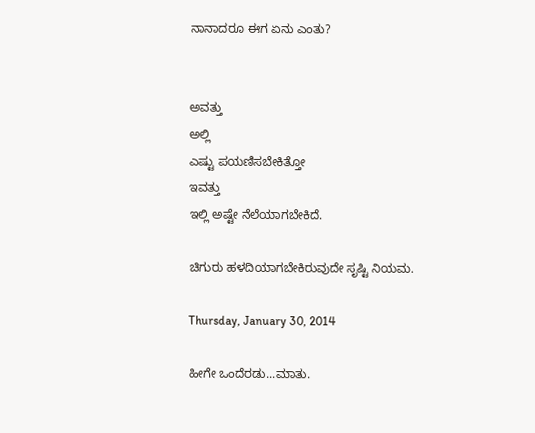ನಾನಾದರೂ ಈಗ ಏನು ಎಂತು?


ಅವತ್ತು
ಅಲ್ಲಿ
ಎಷ್ಟು ಪಯಣಿಸಬೇಕಿತ್ತೋ
ಇವತ್ತು
ಇಲ್ಲಿ ಅಷ್ಟೇ ನೆಲೆಯಾಗಬೇಕಿದೆ.

ಚಿಗುರು ಹಳದಿಯಾಗಬೇಕಿರುವುದೇ ಸೃಷ್ಟಿ ನಿಯಮ.

Thursday, January 30, 2014

ಹೀಗೇ ಒಂದೆರಡು...ಮಾತು.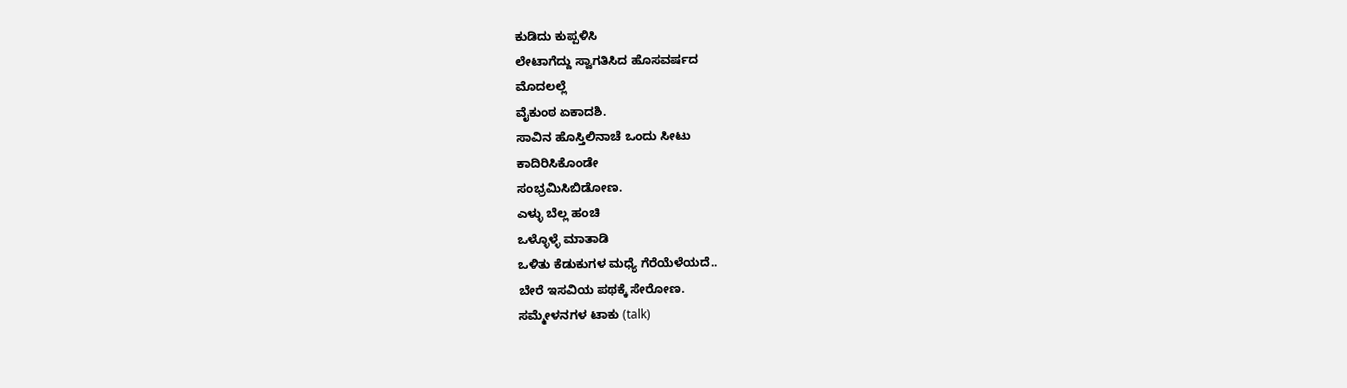ಕುಡಿದು ಕುಪ್ಪಳಿಸಿ
ಲೇಟಾಗೆದ್ದು ಸ್ವಾಗತಿಸಿದ ಹೊಸವರ್ಷದ
ಮೊದಲಲ್ಲೆ
ವೈಕುಂಠ ಏಕಾದಶಿ.
ಸಾವಿನ ಹೊಸ್ತಿಲಿನಾಚೆ ಒಂದು ಸೀಟು
ಕಾದಿರಿಸಿಕೊಂಡೇ
ಸಂಭ್ರಮಿಸಿಬಿಡೋಣ.
ಎಳ್ಳು ಬೆಲ್ಲ ಹಂಚಿ
ಒಳ್ಳೊಳ್ಳೆ ಮಾತಾಡಿ
ಒಳಿತು ಕೆಡುಕುಗಳ ಮಧ್ಯೆ ಗೆರೆಯೆಳೆಯದೆ..
ಬೇರೆ ಇಸವಿಯ ಪಥಕ್ಕೆ ಸೇರೋಣ.
ಸಮ್ಮೇಳನಗಳ ಟಾಕು (talk)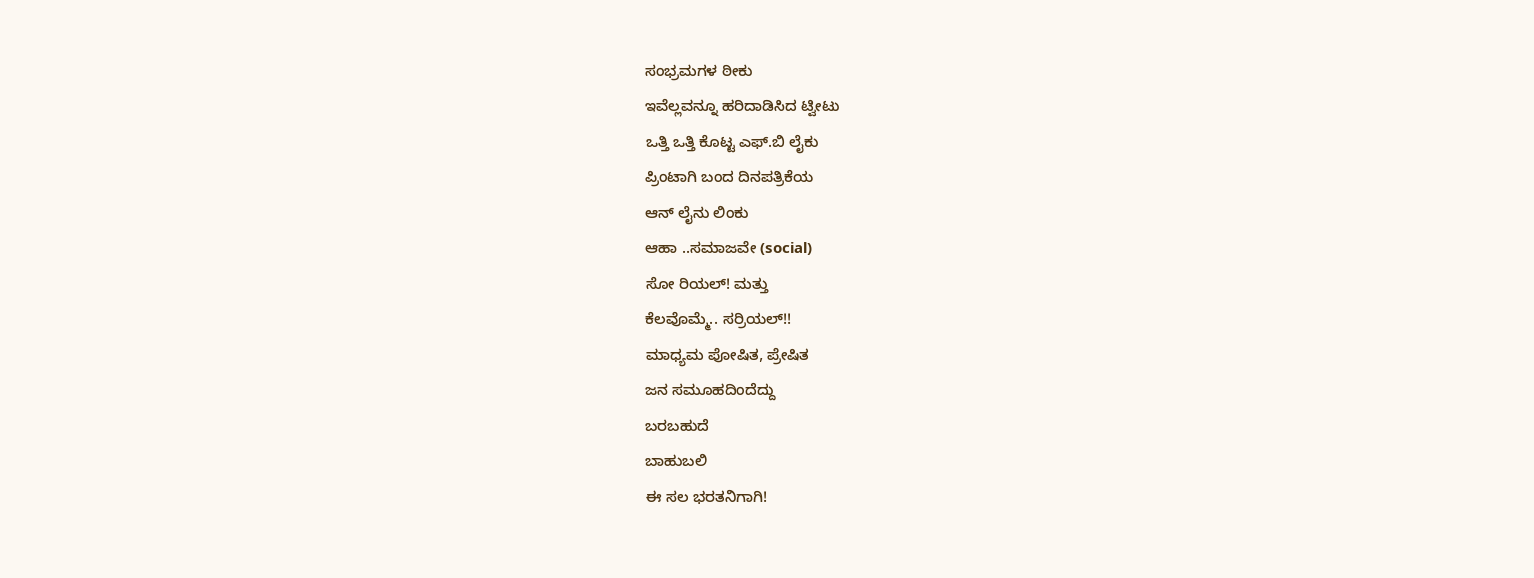ಸಂಭ್ರಮಗಳ ಠೀಕು
ಇವೆಲ್ಲವನ್ನೂ ಹರಿದಾಡಿಸಿದ ಟ್ವೀಟು
ಒತ್ತಿ ಒತ್ತಿ ಕೊಟ್ಟ ಎಫ್.ಬಿ ಲೈಕು
ಪ್ರಿಂಟಾಗಿ ಬಂದ ದಿನಪತ್ರಿಕೆಯ
ಆನ್ ಲೈನು ಲಿಂಕು
ಆಹಾ ..ಸಮಾಜವೇ (social)
ಸೋ ರಿಯಲ್! ಮತ್ತು
ಕೆಲವೊಮ್ಮೆ.. ಸರ್ರಿಯಲ್!!
ಮಾಧ್ಯಮ ಪೋಷಿತ, ಪ್ರೇಷಿತ
ಜನ ಸಮೂಹದಿಂದೆದ್ದು
ಬರಬಹುದೆ
ಬಾಹುಬಲಿ
ಈ ಸಲ ಭರತನಿಗಾಗಿ!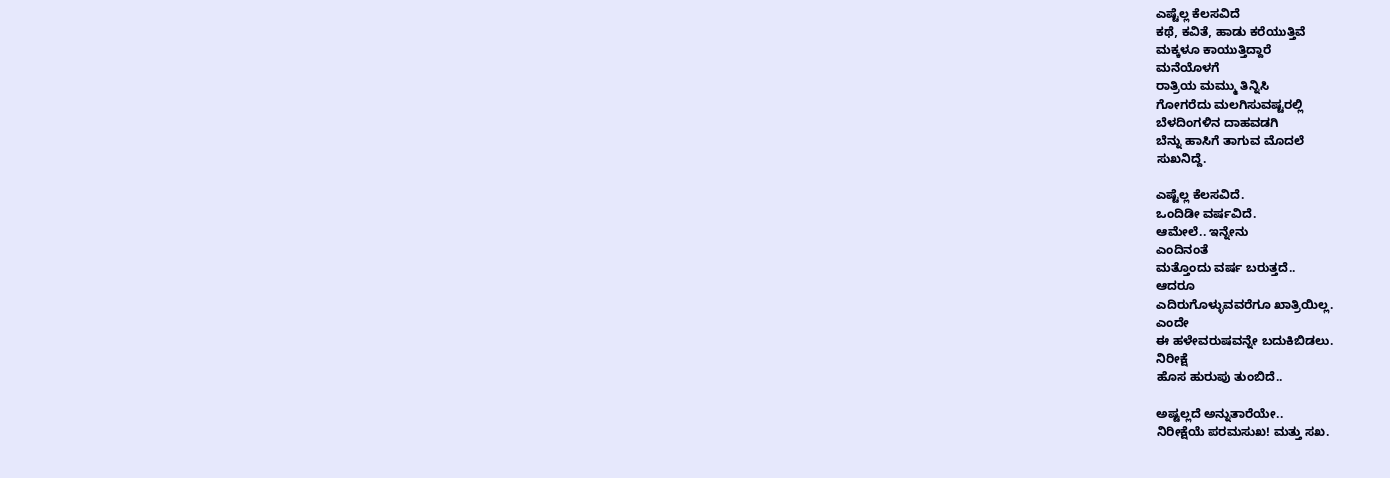ಎಷ್ಟೆಲ್ಲ ಕೆಲಸವಿದೆ
ಕಥೆ, ಕವಿತೆ, ಹಾಡು ಕರೆಯುತ್ತಿವೆ
ಮಕ್ಕಳೂ ಕಾಯುತ್ತಿದ್ದಾರೆ
ಮನೆಯೊಳಗೆ
ರಾತ್ರಿಯ ಮಮ್ಮು ತಿನ್ನಿಸಿ
ಗೋಗರೆದು ಮಲಗಿಸುವಷ್ಟರಲ್ಲಿ
ಬೆಳದಿಂಗಳಿನ ದಾಹವಡಗಿ
ಬೆನ್ನು ಹಾಸಿಗೆ ತಾಗುವ ಮೊದಲೆ
ಸುಖನಿದ್ದೆ.

ಎಷ್ಟೆಲ್ಲ ಕೆಲಸವಿದೆ.
ಒಂದಿಡೀ ವರ್ಷವಿದೆ.
ಆಮೇಲೆ.. ಇನ್ನೇನು
ಎಂದಿನಂತೆ
ಮತ್ತೊಂದು ವರ್ಷ ಬರುತ್ತದೆ..
ಆದರೂ
ಎದಿರುಗೊಳ್ಳುವವರೆಗೂ ಖಾತ್ರಿಯಿಲ್ಲ.
ಎಂದೇ
ಈ ಹಳೇವರುಷವನ್ನೇ ಬದುಕಿಬಿಡಲು.
ನಿರೀಕ್ಷೆ
ಹೊಸ ಹುರುಪು ತುಂಬಿದೆ..

ಅಷ್ಟಲ್ಲದೆ ಅನ್ನುತಾರೆಯೇ..
ನಿರೀಕ್ಷೆಯೆ ಪರಮಸುಖ! ಮತ್ತು ಸಖ.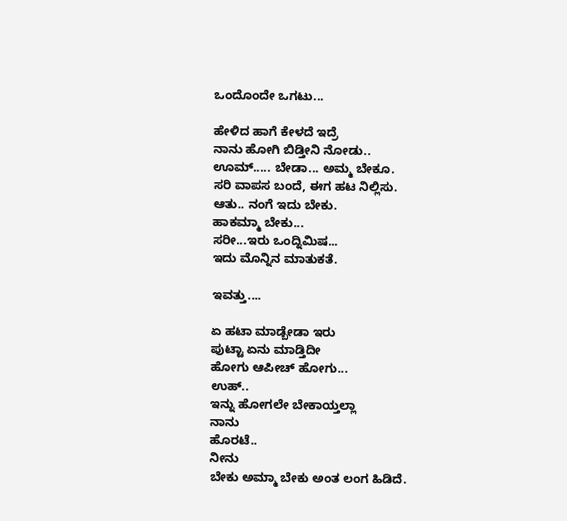ಒಂದೊಂದೇ ಒಗಟು...

ಹೇಳಿದ ಹಾಗೆ ಕೇಳದೆ ಇದ್ರೆ
ನಾನು ಹೋಗಿ ಬಿಡ್ತೀನಿ ನೋಡು..
ಊಮ್..... ಬೇಡಾ... ಅಮ್ಮ ಬೇಕೂ.
ಸರಿ ವಾಪಸ ಬಂದೆ, ಈಗ ಹಟ ನಿಲ್ಲಿಸು.
ಆತು.. ನಂಗೆ ಇದು ಬೇಕು.
ಹಾಕಮ್ಮಾ ಬೇಕು...
ಸರೀ...ಇರು ಒಂದ್ನಿಮಿಷ...
ಇದು ಮೊನ್ನಿನ ಮಾತುಕತೆ.

ಇವತ್ತು....

ಏ ಹಟಾ ಮಾಡ್ಬೇಡಾ ಇರು
ಪುಟ್ಟಾ ಏನು ಮಾಡ್ತಿದೀ
ಹೋಗು ಆಪೀಚ್ ಹೋಗು...
ಉಹ್..
ಇನ್ನು ಹೋಗಲೇ ಬೇಕಾಯ್ತಲ್ಲಾ
ನಾನು
ಹೊರಟೆ..
ನೀನು
ಬೇಕು ಅಮ್ಮಾ ಬೇಕು ಅಂತ ಲಂಗ ಹಿಡಿದೆ.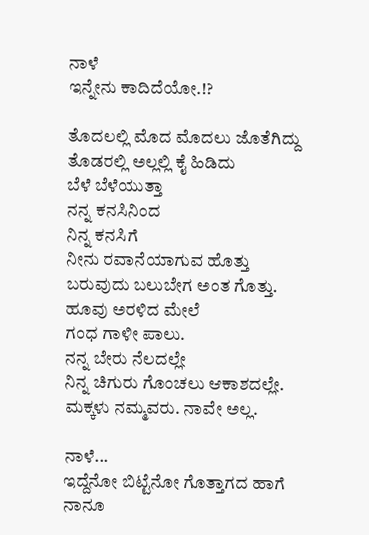ನಾಳೆ
ಇನ್ನೇನು ಕಾದಿದೆಯೋ.!?

ತೊದಲಲ್ಲಿ ಮೊದ ಮೊದಲು ಜೊತೆಗಿದ್ದು
ತೊಡರಲ್ಲಿ ಅಲ್ಲಲ್ಲಿ ಕೈ ಹಿಡಿದು
ಬೆಳೆ ಬೆಳೆಯುತ್ತಾ
ನನ್ನ ಕನಸಿನಿಂದ
ನಿನ್ನ ಕನಸಿಗೆ
ನೀನು ರವಾನೆಯಾಗುವ ಹೊತ್ತು
ಬರುವುದು ಬಲುಬೇಗ ಅಂತ ಗೊತ್ತು.
ಹೂವು ಅರಳಿದ ಮೇಲೆ
ಗಂಧ ಗಾಳೀ ಪಾಲು.
ನನ್ನ ಬೇರು ನೆಲದಲ್ಲೇ
ನಿನ್ನ ಚಿಗುರು ಗೊಂಚಲು ಆಕಾಶದಲ್ಲೇ.
ಮಕ್ಕಳು ನಮ್ಮವರು. ನಾವೇ ಅಲ್ಲ.

ನಾಳೆ...
ಇದ್ದೆನೋ ಬಿಟ್ಟೆನೋ ಗೊತ್ತಾಗದ ಹಾಗೆ ನಾನೂ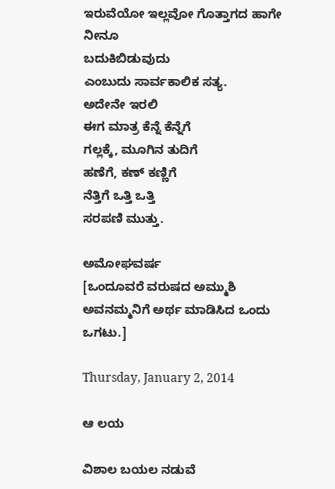ಇರುವೆಯೋ ಇಲ್ಲವೋ ಗೊತ್ತಾಗದ ಹಾಗೇ ನೀನೂ
ಬದುಕಿಬಿಡುವುದು
ಎಂಬುದು ಸಾರ್ವಕಾಲಿಕ ಸತ್ಯ.
ಅದೇನೇ ಇರಲಿ
ಈಗ ಮಾತ್ರ ಕೆನ್ನೆ ಕೆನ್ನೆಗೆ
ಗಲ್ಲಕ್ಕೆ, ಮೂಗಿನ ತುದಿಗೆ
ಹಣೆಗೆ, ಕಣ್ ಕಣ್ಣಿಗೆ
ನೆತ್ತಿಗೆ ಒತ್ತಿ ಒತ್ತಿ
ಸರಪಣಿ ಮುತ್ತು.

ಅಮೋಘವರ್ಷ
[ಒಂದೂವರೆ ವರುಷದ ಅಮ್ಮುಶಿ ಅವನಮ್ಮನಿಗೆ ಅರ್ಥ ಮಾಡಿಸಿದ ಒಂದು ಒಗಟು.]

Thursday, January 2, 2014

ಆ ಲಯ

ವಿಶಾಲ ಬಯಲ ನಡುವೆ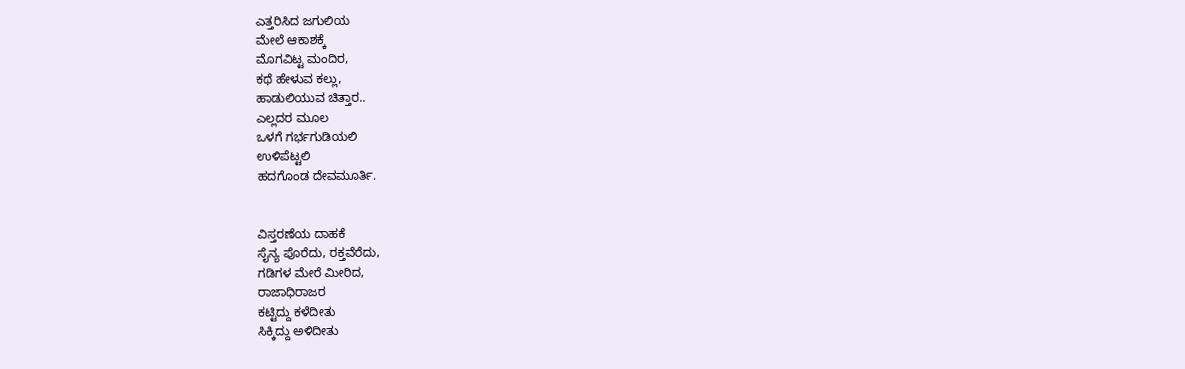ಎತ್ತರಿಸಿದ ಜಗುಲಿಯ
ಮೇಲೆ ಆಕಾಶಕ್ಕೆ
ಮೊಗವಿಟ್ಟ ಮಂದಿರ,
ಕಥೆ ಹೇಳುವ ಕಲ್ಲು,
ಹಾಡುಲಿಯುವ ಚಿತ್ತಾರ..
ಎಲ್ಲದರ ಮೂಲ
ಒಳಗೆ ಗರ್ಭಗುಡಿಯಲಿ
ಉಳಿಪೆಟ್ಟಲಿ
ಹದಗೊಂಡ ದೇವಮೂರ್ತಿ.


ವಿಸ್ತರಣೆಯ ದಾಹಕೆ
ಸೈನ್ಯ ಪೊರೆದು, ರಕ್ತವೆರೆದು,
ಗಡಿಗಳ ಮೇರೆ ಮೀರಿದ,
ರಾಜಾಧಿರಾಜರ
ಕಟ್ಟಿದ್ದು ಕಳೆದೀತು
ಸಿಕ್ಕಿದ್ದು ಅಳಿದೀತು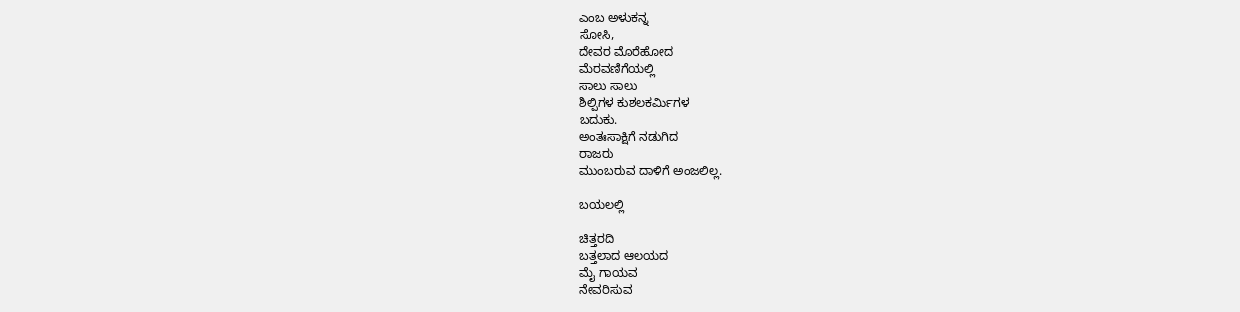ಎಂಬ ಅಳುಕನ್ನ
ಸೋಸಿ,
ದೇವರ ಮೊರೆಹೋದ
ಮೆರವಣಿಗೆಯಲ್ಲಿ
ಸಾಲು ಸಾಲು
ಶಿಲ್ಪಿಗಳ ಕುಶಲಕರ್ಮಿಗಳ
ಬದುಕು.
ಅಂತಃಸಾಕ್ಷಿಗೆ ನಡುಗಿದ
ರಾಜರು
ಮುಂಬರುವ ದಾಳಿಗೆ ಅಂಜಲಿಲ್ಲ.

ಬಯಲಲ್ಲಿ

ಚಿತ್ತರದಿ
ಬತ್ತಲಾದ ಆಲಯದ
ಮೈ ಗಾಯವ
ನೇವರಿಸುವ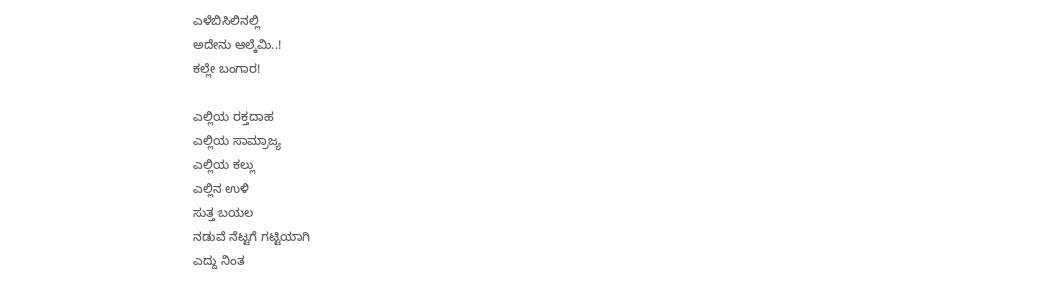ಎಳೆಬಿಸಿಲಿನಲ್ಲಿ
ಅದೇನು ಆಲ್ಕೆಮಿ..!
ಕಲ್ಲೇ ಬಂಗಾರ!

ಎಲ್ಲಿಯ ರಕ್ತದಾಹ
ಎಲ್ಲಿಯ ಸಾಮ್ರಾಜ್ಯ
ಎಲ್ಲಿಯ ಕಲ್ಲು
ಎಲ್ಲಿನ ಉಳಿ
ಸುತ್ತ ಬಯಲ
ನಡುವೆ ನೆಟ್ಟಗೆ ಗಟ್ಟಿಯಾಗಿ
ಎದ್ದು ನಿಂತ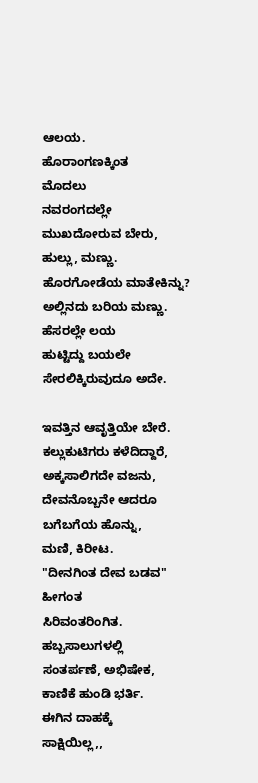ಆಲಯ.
ಹೊರಾಂಗಣಕ್ಕಿಂತ
ಮೊದಲು
ನವರಂಗದಲ್ಲೇ
ಮುಖದೋರುವ ಬೇರು,
ಹುಲ್ಲು, ಮಣ್ಣು.
ಹೊರಗೋಡೆಯ ಮಾತೇಕಿನ್ನು?
ಅಲ್ಲಿನದು ಬರಿಯ ಮಣ್ಣು.
ಹೆಸರಲ್ಲೇ ಲಯ
ಹುಟ್ಟಿದ್ದು ಬಯಲೇ
ಸೇರಲಿಕ್ಕಿರುವುದೂ ಅದೇ.

ಇವತ್ತಿನ ಆವೃತ್ತಿಯೇ ಬೇರೆ.
ಕಲ್ಲುಕುಟಿಗರು ಕಳೆದಿದ್ದಾರೆ,
ಅಕ್ಕಸಾಲಿಗದೇ ವಜನು,
ದೇವನೊಬ್ಬನೇ ಆದರೂ
ಬಗೆಬಗೆಯ ಹೊನ್ನು,
ಮಣಿ, ಕಿರೀಟ.
"ದೀನಗಿಂತ ದೇವ ಬಡವ"
ಹೀಗಂತ
ಸಿರಿವಂತರಿಂಗಿತ.
ಹಬ್ಬಸಾಲುಗಳಲ್ಲಿ
ಸಂತರ್ಪಣೆ, ಅಭಿಷೇಕ,
ಕಾಣಿಕೆ ಹುಂಡಿ ಭರ್ತಿ.
ಈಗಿನ ದಾಹಕ್ಕೆ
ಸಾಕ್ಷಿಯಿಲ್ಲ,,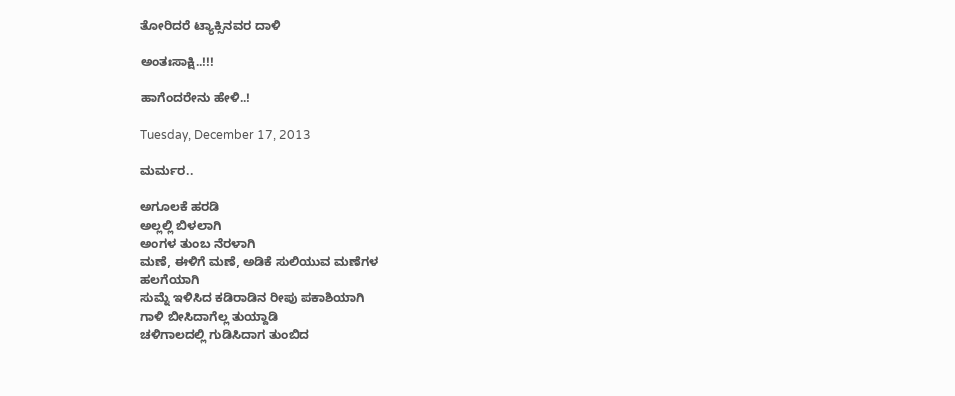ತೋರಿದರೆ ಟ್ಯಾಕ್ಸಿನವರ ದಾಳಿ

ಅಂತಃಸಾಕ್ಷಿ..!!!

ಹಾಗೆಂದರೇನು ಹೇಳಿ..!

Tuesday, December 17, 2013

ಮರ್ಮರ..

ಅಗೂಲಕೆ ಹರಡಿ
ಅಲ್ಲಲ್ಲಿ ಬಿಳಲಾಗಿ
ಅಂಗಳ ತುಂಬ ನೆರಳಾಗಿ
ಮಣೆ, ಈಳಿಗೆ ಮಣೆ, ಅಡಿಕೆ ಸುಲಿಯುವ ಮಣೆಗಳ
ಹಲಗೆಯಾಗಿ
ಸುಮ್ನೆ ಇಳಿಸಿದ ಕಡಿರಾಡಿನ ರೀಪು ಪಕಾಶಿಯಾಗಿ
ಗಾಳಿ ಬೀಸಿದಾಗೆಲ್ಲ ತುಯ್ದಾಡಿ
ಚಳಿಗಾಲದಲ್ಲಿ ಗುಡಿಸಿದಾಗ ತುಂಬಿದ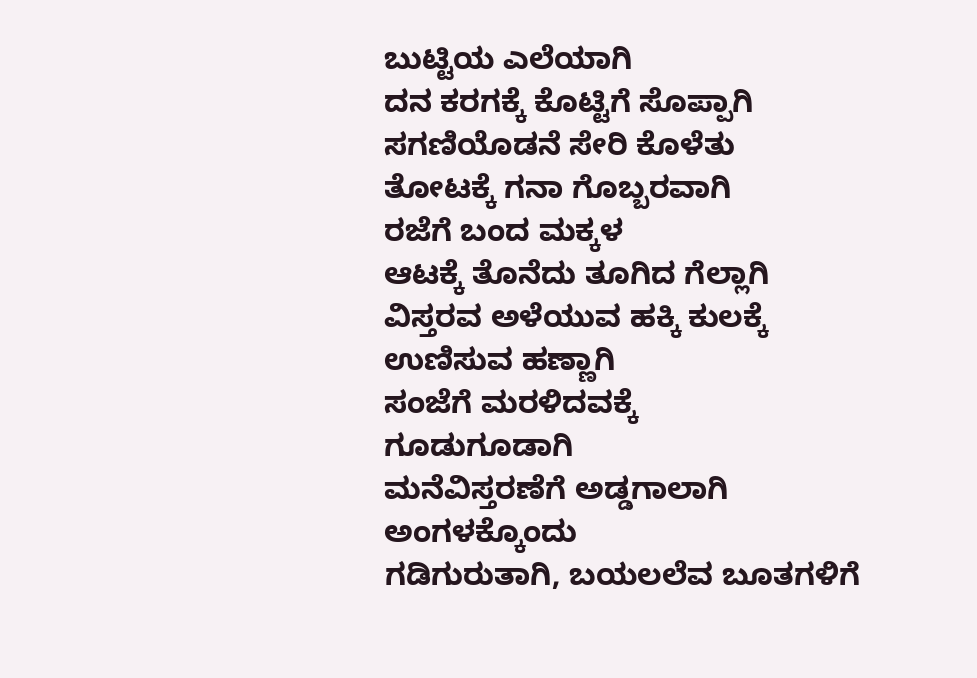ಬುಟ್ಟಿಯ ಎಲೆಯಾಗಿ
ದನ ಕರಗಕ್ಕೆ ಕೊಟ್ಟಿಗೆ ಸೊಪ್ಪಾಗಿ
ಸಗಣಿಯೊಡನೆ ಸೇರಿ ಕೊಳೆತು
ತೋಟಕ್ಕೆ ಗನಾ ಗೊಬ್ಬರವಾಗಿ
ರಜೆಗೆ ಬಂದ ಮಕ್ಕಳ
ಆಟಕ್ಕೆ ತೊನೆದು ತೂಗಿದ ಗೆಲ್ಲಾಗಿ
ವಿಸ್ತರವ ಅಳೆಯುವ ಹಕ್ಕಿ ಕುಲಕ್ಕೆ
ಉಣಿಸುವ ಹಣ್ಣಾಗಿ
ಸಂಜೆಗೆ ಮರಳಿದವಕ್ಕೆ
ಗೂಡುಗೂಡಾಗಿ
ಮನೆವಿಸ್ತರಣೆಗೆ ಅಡ್ಡಗಾಲಾಗಿ
ಅಂಗಳಕ್ಕೊಂದು
ಗಡಿಗುರುತಾಗಿ, ಬಯಲಲೆವ ಬೂತಗಳಿಗೆ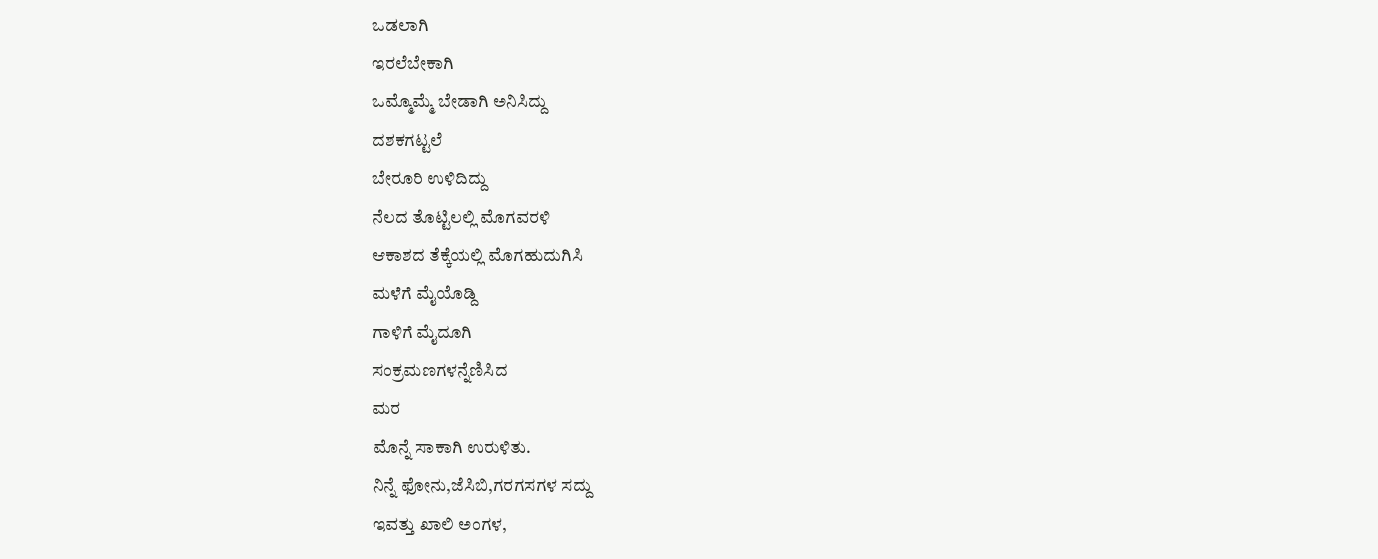ಒಡಲಾಗಿ
ಇರಲೆಬೇಕಾಗಿ
ಒಮ್ಮೊಮ್ಮೆ ಬೇಡಾಗಿ ಅನಿಸಿದ್ದು
ದಶಕಗಟ್ಟಲೆ
ಬೇರೂರಿ ಉಳಿದಿದ್ದು
ನೆಲದ ತೊಟ್ಟಿಲಲ್ಲಿ ಮೊಗವರಳಿ
ಆಕಾಶದ ತೆಕ್ಕೆಯಲ್ಲಿ ಮೊಗಹುದುಗಿಸಿ
ಮಳೆಗೆ ಮೈಯೊಡ್ದಿ
ಗಾಳಿಗೆ ಮೈದೂಗಿ
ಸಂಕ್ರಮಣಗಳನ್ನೆಣಿಸಿದ
ಮರ
ಮೊನ್ನೆ ಸಾಕಾಗಿ ಉರುಳಿತು.
ನಿನ್ನೆ ಫೋನು,ಜೆಸಿಬಿ,ಗರಗಸಗಳ ಸದ್ದು
ಇವತ್ತು ಖಾಲಿ ಅಂಗಳ,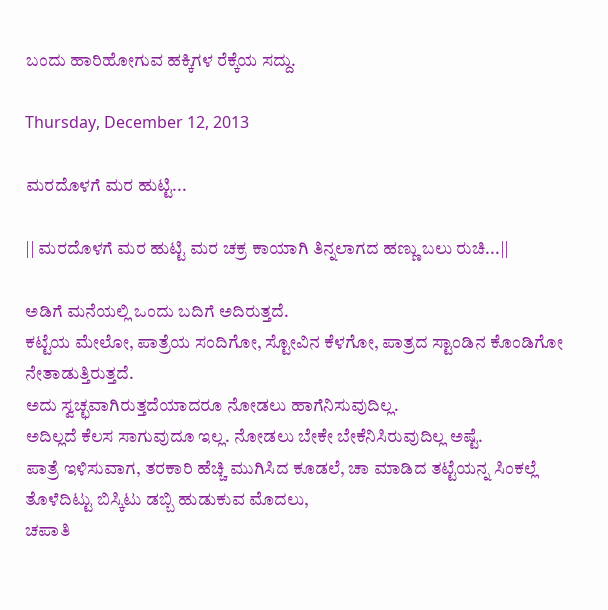ಬಂದು ಹಾರಿಹೋಗುವ ಹಕ್ಕಿಗಳ ರೆಕ್ಕೆಯ ಸದ್ದು.

Thursday, December 12, 2013

ಮರದೊಳಗೆ ಮರ ಹುಟ್ಟಿ...

|| ಮರದೊಳಗೆ ಮರ ಹುಟ್ಟಿ ಮರ ಚಕ್ರ ಕಾಯಾಗಿ ತಿನ್ನಲಾಗದ ಹಣ್ಣು ಬಲು ರುಚಿ...||

ಅಡಿಗೆ ಮನೆಯಲ್ಲಿ ಒಂದು ಬದಿಗೆ ಅದಿರುತ್ತದೆ.
ಕಟ್ಟೆಯ ಮೇಲೋ, ಪಾತ್ರೆಯ ಸಂದಿಗೋ, ಸ್ಟೋವಿನ ಕೆಳಗೋ, ಪಾತ್ರದ ಸ್ಟಾಂಡಿನ ಕೊಂಡಿಗೋ ನೇತಾಡುತ್ತಿರುತ್ತದೆ.
ಅದು ಸ್ವಚ್ಛವಾಗಿರುತ್ತದೆಯಾದರೂ ನೋಡಲು ಹಾಗೆನಿಸುವುದಿಲ್ಲ.
ಅದಿಲ್ಲದೆ ಕೆಲಸ ಸಾಗುವುದೂ ಇಲ್ಲ. ನೋಡಲು ಬೇಕೇ ಬೇಕೆನಿಸಿರುವುದಿಲ್ಲ ಅಷ್ಟೆ.
ಪಾತ್ರೆ ಇಳಿಸುವಾಗ, ತರಕಾರಿ ಹೆಚ್ಚಿ ಮುಗಿಸಿದ ಕೂಡಲೆ, ಚಾ ಮಾಡಿದ ತಟ್ಟೆಯನ್ನ ಸಿಂಕಲ್ಲೆ ತೊಳೆದಿಟ್ಟು ಬಿಸ್ಕಿಟು ಡಬ್ಬಿ ಹುಡುಕುವ ಮೊದಲು,
ಚಪಾತಿ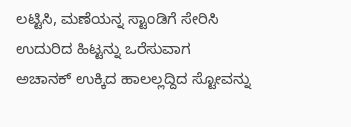ಲಟ್ಟಿಸಿ, ಮಣೆಯನ್ನ ಸ್ಟಾಂಡಿಗೆ ಸೇರಿಸಿ ಉದುರಿದ ಹಿಟ್ಟನ್ನು ಒರೆಸುವಾಗ
ಅಚಾನಕ್ ಉಕ್ಕಿದ ಹಾಲಲ್ಲದ್ದಿದ ಸ್ಟೋವನ್ನು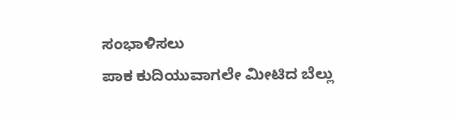ಸಂಭಾಳಿಸಲು
ಪಾಕ ಕುದಿಯುವಾಗಲೇ ಮೀಟಿದ ಬೆಲ್ಲು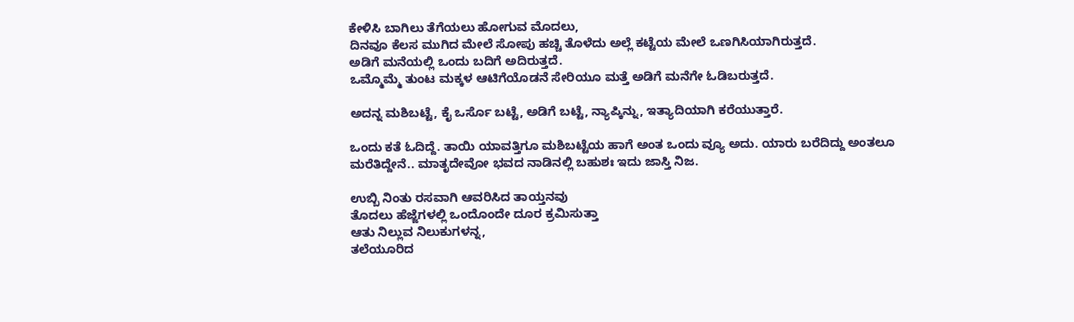ಕೇಳಿಸಿ ಬಾಗಿಲು ತೆಗೆಯಲು ಹೋಗುವ ಮೊದಲು,
ದಿನವೂ ಕೆಲಸ ಮುಗಿದ ಮೇಲೆ ಸೋಪು ಹಚ್ಚಿ ತೊಳೆದು ಅಲ್ಲೆ ಕಟ್ಟೆಯ ಮೇಲೆ ಒಣಗಿಸಿಯಾಗಿರುತ್ತದೆ.
ಅಡಿಗೆ ಮನೆಯಲ್ಲಿ ಒಂದು ಬದಿಗೆ ಅದಿರುತ್ತದೆ.
ಒಮ್ಮೊಮ್ಮೆ ತುಂಟ ಮಕ್ಕಳ ಆಟಿಗೆಯೊಡನೆ ಸೇರಿಯೂ ಮತ್ತೆ ಅಡಿಗೆ ಮನೆಗೇ ಓಡಿಬರುತ್ತದೆ.

ಅದನ್ನ ಮಶಿಬಟ್ಟೆ, ಕೈ ಒರ್ಸೊ ಬಟ್ಟೆ, ಅಡಿಗೆ ಬಟ್ಟೆ, ನ್ಯಾಪ್ಕಿನ್ನು, ಇತ್ಯಾದಿಯಾಗಿ ಕರೆಯುತ್ತಾರೆ.

ಒಂದು ಕತೆ ಓದಿದ್ದೆ. ತಾಯಿ ಯಾವತ್ತಿಗೂ ಮಶಿಬಟ್ಟೆಯ ಹಾಗೆ ಅಂತ ಒಂದು ವ್ಯೂ ಅದು. ಯಾರು ಬರೆದಿದ್ದು ಅಂತಲೂ ಮರೆತಿದ್ದೇನೆ.. ಮಾತೃದೇವೋ ಭವದ ನಾಡಿನಲ್ಲಿ ಬಹುಶಃ ಇದು ಜಾಸ್ತಿ ನಿಜ.

ಉಬ್ಬಿ ನಿಂತು ರಸವಾಗಿ ಆವರಿಸಿದ ತಾಯ್ತನವು
ತೊದಲು ಹೆಜ್ಜೆಗಳಲ್ಲಿ ಒಂದೊಂದೇ ದೂರ ಕ್ರಮಿಸುತ್ತಾ
ಆತು ನಿಲ್ಲುವ ನಿಲುಕುಗಳನ್ನ,
ತಲೆಯೂರಿದ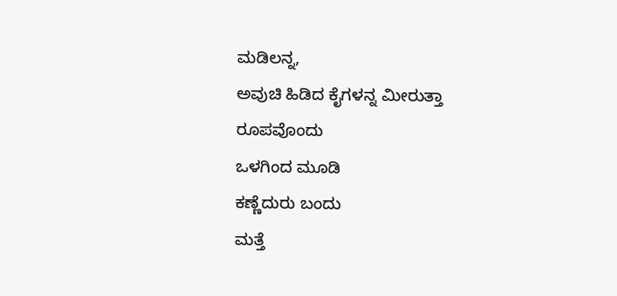ಮಡಿಲನ್ನ,
ಅವುಚಿ ಹಿಡಿದ ಕೈಗಳನ್ನ ಮೀರುತ್ತಾ
ರೂಪವೊಂದು
ಒಳಗಿಂದ ಮೂಡಿ
ಕಣ್ಣೆದುರು ಬಂದು
ಮತ್ತೆ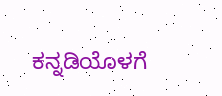ಕನ್ನಡಿಯೊಳಗೆ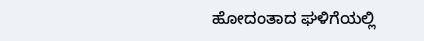ಹೋದಂತಾದ ಘಳಿಗೆಯಲ್ಲಿ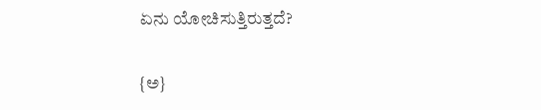ಏನು ಯೋಚಿಸುತ್ತಿರುತ್ತದೆ?

{ಅ}